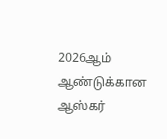2026ஆம் ஆண்டுக்கான ஆஸ்கர்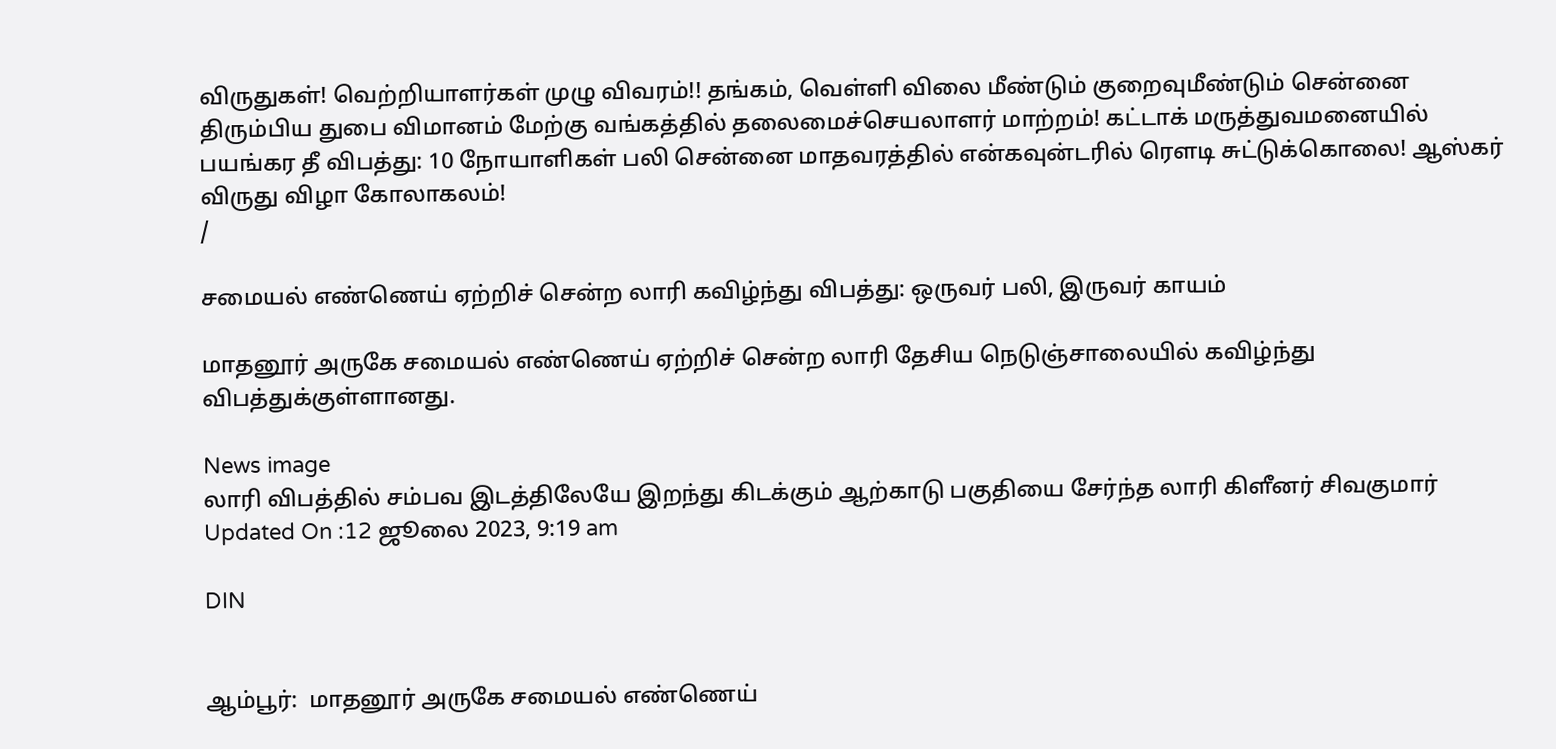விருதுகள்! வெற்றியாளர்கள் முழு விவரம்!! தங்கம், வெள்ளி விலை மீண்டும் குறைவுமீண்டும் சென்னை திரும்பிய துபை விமானம் மேற்கு வங்கத்தில் தலைமைச்செயலாளர் மாற்றம்! கட்டாக் மருத்துவமனையில் பயங்கர தீ விபத்து: 10 நோயாளிகள் பலி சென்னை மாதவரத்தில் என்கவுன்டரில் ரௌடி சுட்டுக்கொலை! ஆஸ்கர் விருது விழா கோலாகலம்!
/

சமையல் எண்ணெய் ஏற்றிச் சென்ற லாரி கவிழ்ந்து விபத்து: ஒருவர் பலி, இருவர் காயம்

மாதனூர் அருகே சமையல் எண்ணெய் ஏற்றிச் சென்ற லாரி தேசிய நெடுஞ்சாலையில் கவிழ்ந்து விபத்துக்குள்ளானது.

News image
லாரி விபத்தில் சம்பவ இடத்திலேயே இறந்து கிடக்கும் ஆற்காடு பகுதியை சேர்ந்த லாரி கிளீனர் சிவகுமார்
Updated On :12 ஜூலை 2023, 9:19 am

DIN


ஆம்பூர்:  மாதனூர் அருகே சமையல் எண்ணெய்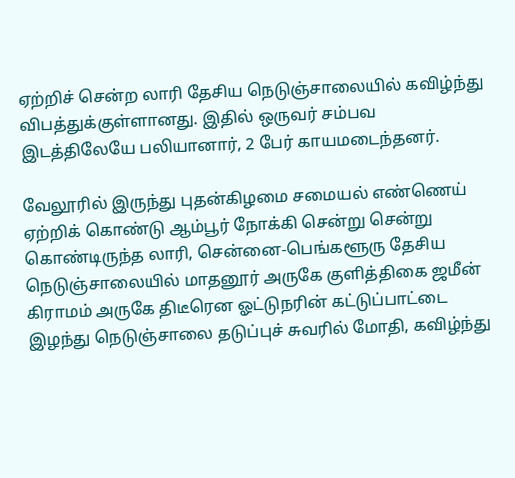ஏற்றிச் சென்ற லாரி தேசிய நெடுஞ்சாலையில் கவிழ்ந்து விபத்துக்குள்ளானது. இதில் ஒருவர் சம்பவ இடத்திலேயே பலியானார், 2 பேர் காயமடைந்தனர்.

வேலூரில் இருந்து புதன்கிழமை சமையல் எண்ணெய் ஏற்றிக் கொண்டு ஆம்பூர் நோக்கி சென்று சென்று கொண்டிருந்த லாரி, சென்னை-பெங்களூரு தேசிய நெடுஞ்சாலையில் மாதனூர் அருகே குளித்திகை ஜமீன் கிராமம் அருகே திடீரென ஓட்டுநரின் கட்டுப்பாட்டை இழந்து நெடுஞ்சாலை தடுப்புச் சுவரில் மோதி, கவிழ்ந்து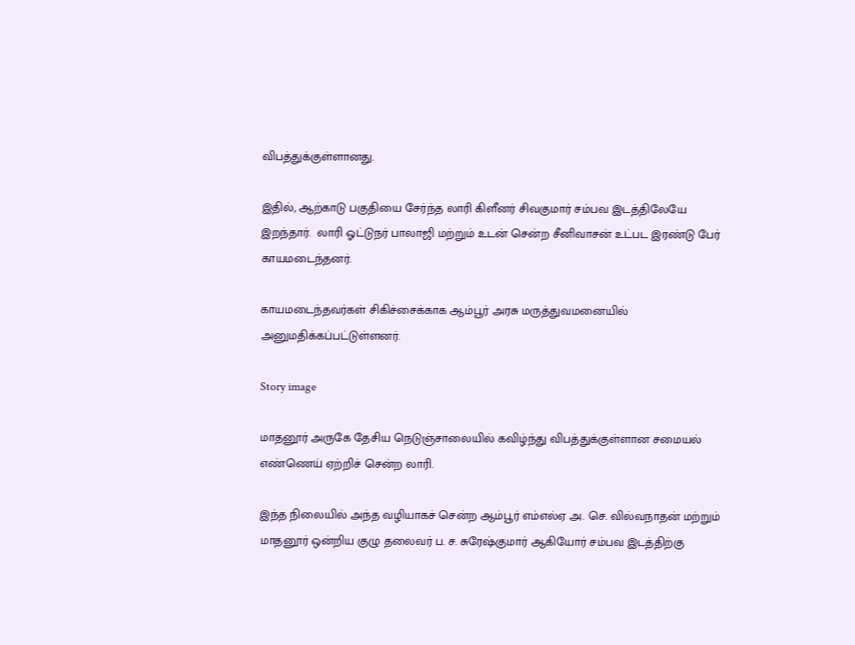விபத்துக்குள்ளானது.

இதில், ஆற்காடு பகுதியை சேர்ந்த லாரி கிளீனர் சிவகுமார் சம்பவ இடத்திலேயே இறந்தார்.  லாரி ஓட்டுநர் பாலாஜி மற்றும் உடன் சென்ற சீனிவாசன் உட்பட இரண்டு பேர் காயமடைந்தனர்.

காயமடைந்தவர்கள் சிகிச்சைக்காக ஆம்பூர் அரசு மருத்துவமனையில் அனுமதிக்கப்பட்டுள்ளனர்.

Story image

மாதனூர் அருகே தேசிய நெடுஞ்சாலையில் கவிழ்ந்து விபத்துக்குள்ளான சமையல் எண்ணெய் ஏற்றிச் சென்ற லாரி.

இந்த நிலையில் அந்த வழியாகச் சென்ற ஆம்பூர் எம்எல்ஏ அ. செ. வில்வநாதன் மற்றும் மாதனூர் ஒன்றிய குழு தலைவர் ப. ச. சுரேஷ்குமார் ஆகியோர் சம்பவ இடத்திற்கு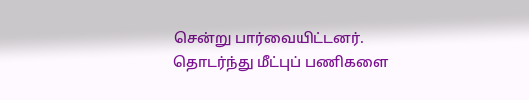சென்று பார்வையிட்டனர். தொடர்ந்து மீட்புப் பணிகளை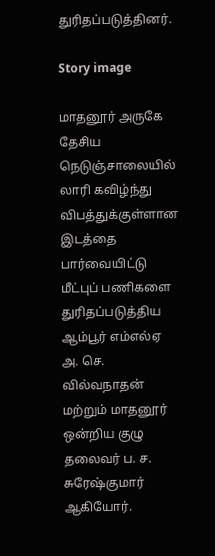துரிதப்படுத்தினர்.

Story image

மாதனூர் அருகே தேசிய நெடுஞ்சாலையில் லாரி கவிழ்ந்து விபத்துக்குள்ளான இடத்தை பார்வையிட்டு மீட்புப் பணிகளை துரிதப்படுத்திய ஆம்பூர் எம்எல்ஏ அ. செ. வில்வநாதன் மற்றும் மாதனூர் ஒன்றிய குழு தலைவர் ப. ச. சுரேஷ்குமார் ஆகியோர்.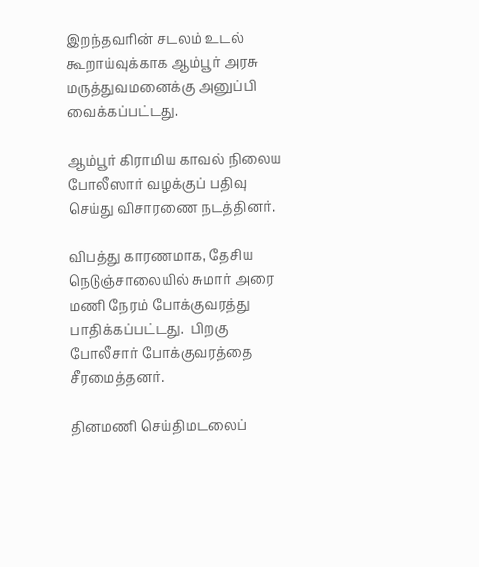இறந்தவரின் சடலம் உடல் கூறாய்வுக்காக ஆம்பூர் அரசு மருத்துவமனைக்கு அனுப்பி வைக்கப்பட்டது.

ஆம்பூர் கிராமிய காவல் நிலைய போலீஸார் வழக்குப் பதிவு செய்து விசாரணை நடத்தினர்.

விபத்து காரணமாக, தேசிய நெடுஞ்சாலையில் சுமார் அரை மணி நேரம் போக்குவரத்து பாதிக்கப்பட்டது.  பிறகு போலீசார் போக்குவரத்தை சீரமைத்தனர்.

தினமணி செய்திமடலைப்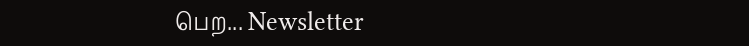பெற... Newsletter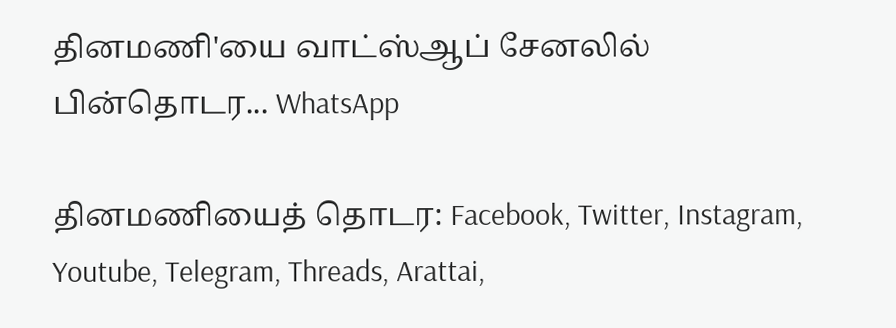தினமணி'யை வாட்ஸ்ஆப் சேனலில் பின்தொடர... WhatsApp

தினமணியைத் தொடர: Facebook, Twitter, Instagram, Youtube, Telegram, Threads, Arattai,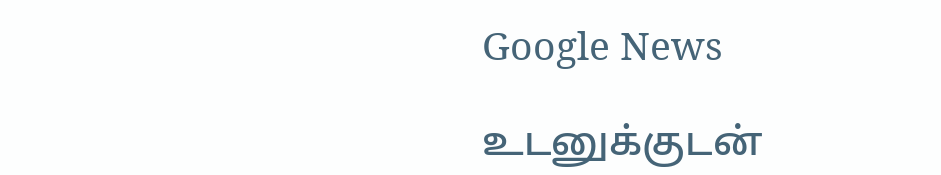Google News

உடனுக்குடன்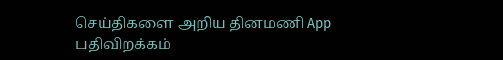செய்திகளை அறிய தினமணி App பதிவிறக்கம்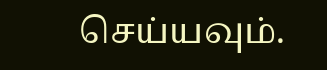செய்யவும்.